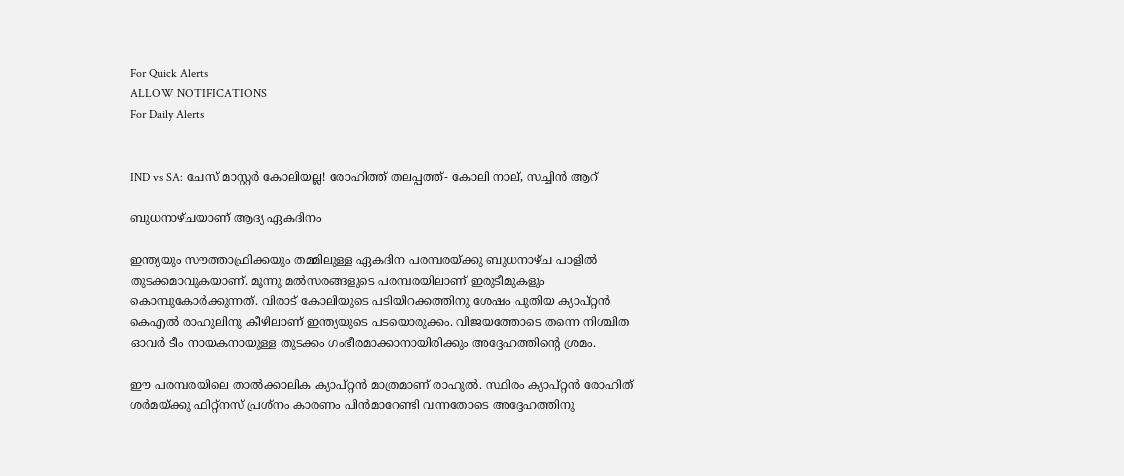For Quick Alerts
ALLOW NOTIFICATIONS
For Daily Alerts


IND vs SA: ചേസ് മാസ്റ്റര്‍ കോലിയല്ല! രോഹിത്ത് തലപ്പത്ത്- കോലി നാല്, സച്ചിന്‍ ആറ്

ബുധനാഴ്ചയാണ് ആദ്യ ഏകദിനം

ഇന്ത്യയും സൗത്താഫ്രിക്കയും തമ്മിലുള്ള ഏകദിന പരമ്പരയ്ക്കു ബുധനാഴ്ച പാളില്‍ തുടക്കമാവുകയാണ്. മൂന്നു മല്‍സരങ്ങളുടെ പരമ്പരയിലാണ് ഇരുടീമുകളും കൊമ്പുകോര്‍ക്കുന്നത്. വിരാട് കോലിയുടെ പടിയിറക്കത്തിനു ശേഷം പുതിയ ക്യാപ്റ്റന്‍ കെഎല്‍ രാഹുലിനു കീഴിലാണ് ഇന്ത്യയുടെ പടയൊരുക്കം. വിജയത്തോടെ തന്നെ നിശ്ചിത ഓവര്‍ ടീം നായകനായുള്ള തുടക്കം ഗംഭീരമാക്കാനായിരിക്കും അദ്ദേഹത്തിന്റെ ശ്രമം.

ഈ പരമ്പരയിലെ താല്‍ക്കാലിക ക്യാപ്റ്റന്‍ മാത്രമാണ് രാഹുല്‍. സ്ഥിരം ക്യാപ്റ്റന്‍ രോഹിത് ശര്‍മയ്ക്കു ഫിറ്റ്‌നസ് പ്രശ്‌നം കാരണം പിന്‍മാറേണ്ടി വന്നതോടെ അദ്ദേഹത്തിനു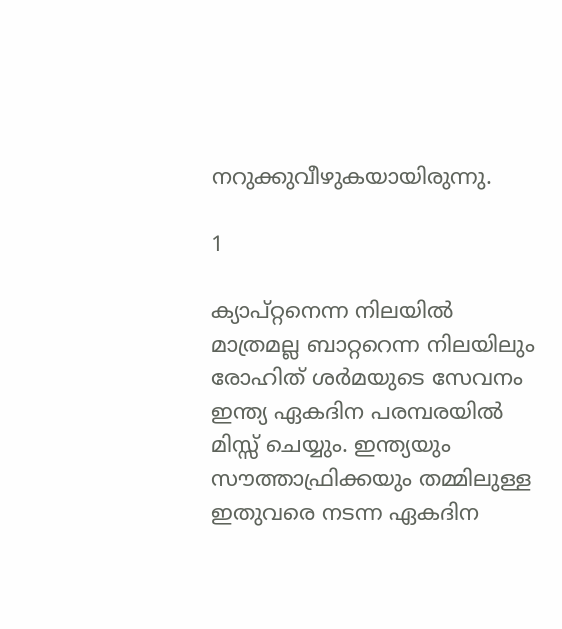നറുക്കുവീഴുകയായിരുന്നു.

1

ക്യാപ്റ്റനെന്ന നിലയില്‍ മാത്രമല്ല ബാറ്ററെന്ന നിലയിലും രോഹിത് ശര്‍മയുടെ സേവനം ഇന്ത്യ ഏകദിന പരമ്പരയില്‍ മിസ്സ് ചെയ്യും. ഇന്ത്യയും സൗത്താഫ്രിക്കയും തമ്മിലുള്ള ഇതുവരെ നടന്ന ഏകദിന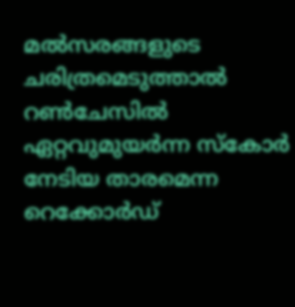മല്‍സരങ്ങളുടെ ചരിത്രമെടുത്താല്‍ റണ്‍ചേസില്‍ ഏറ്റവുമുയര്‍ന്ന സ്‌കോര്‍ നേടിയ താരമെന്ന റെക്കോര്‍ഡ്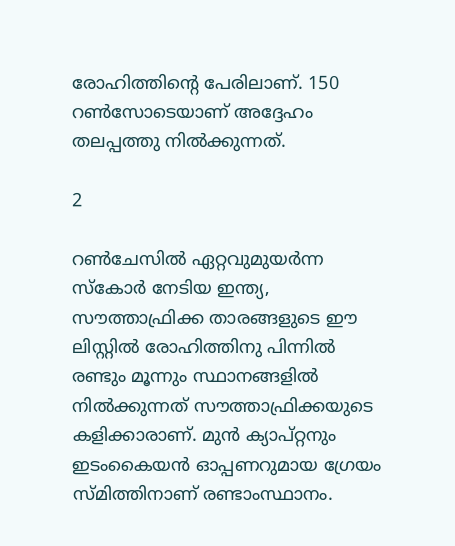രോഹിത്തിന്റെ പേരിലാണ്. 150 റണ്‍സോടെയാണ് അദ്ദേഹം തലപ്പത്തു നില്‍ക്കുന്നത്.

2

റണ്‍ചേസില്‍ ഏറ്റവുമുയര്‍ന്ന സ്‌കോര്‍ നേടിയ ഇന്ത്യ, സൗത്താഫ്രിക്ക താരങ്ങളുടെ ഈ ലിസ്റ്റില്‍ രോഹിത്തിനു പിന്നില്‍ രണ്ടും മൂന്നും സ്ഥാനങ്ങളില്‍ നില്‍ക്കുന്നത് സൗത്താഫ്രിക്കയുടെ കളിക്കാരാണ്. മുന്‍ ക്യാപ്റ്റനും ഇടംകൈയന്‍ ഓപ്പണറുമായ ഗ്രേയം സ്മിത്തിനാണ് രണ്ടാംസ്ഥാനം.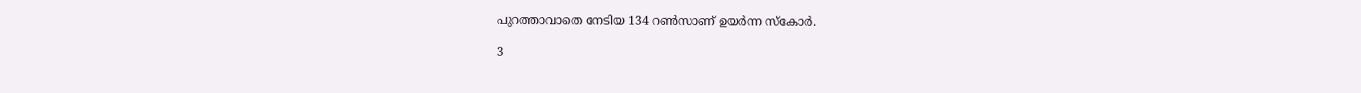പുറത്താവാതെ നേടിയ 134 റണ്‍സാണ് ഉയര്‍ന്ന സ്‌കോര്‍.

3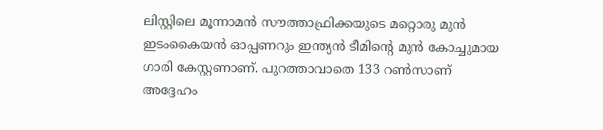ലിസ്റ്റിലെ മൂന്നാമന്‍ സൗത്താഫ്രിക്കയുടെ മറ്റൊരു മുന്‍ ഇടംകൈയന്‍ ഓപ്പണറും ഇന്ത്യന്‍ ടീമിന്റെ മുന്‍ കോച്ചുമായ ഗാരി കേസ്റ്റണാണ്. പുറത്താവാതെ 133 റണ്‍സാണ് അദ്ദേഹം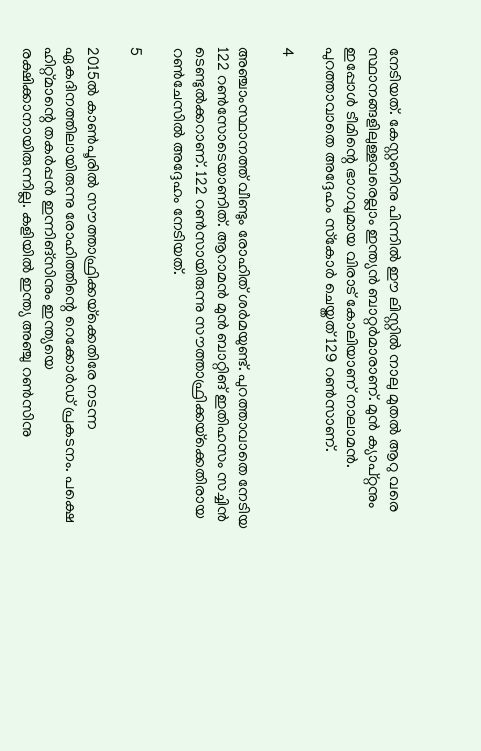നേടിയത്. കേസ്റ്റണിനു പിന്നില്‍ ഈ ലിസ്റ്റില്‍ നാലു മുതല്‍ ആറു വരെ സ്ഥാനങ്ങളിലുള്ളവരെല്ലാം ഇന്ത്യന്‍ ബാറ്റര്‍മാരാണ്. മുന്‍ ക്യാപ്റ്റനും ഇപ്പോള്‍ ടീമിന്റെ ഭാഗവുമായ വിരാട് കോലിയാണ് നാലാമന്‍. പുറത്താവാതെ അദ്ദേഹം സ്‌കോര്‍ ചെയ്തത് 129 റണ്‍സാണ്.

4

അഞ്ചാംസ്ഥാനത്ത് വീണ്ടും രോഹിത് ശര്‍മയുണ്ട്. പുറത്താവാതെ നേടിയ 122 റണ്‍സോടെയാണിത്. ആറാമന്‍ മുന്‍ ബാറ്റിങ് ഇതിഹസം സച്ചിന്‍ ടെണ്ടുല്‍ക്കറാണ്. 122 റണ്‍സായിരുന്നു സൗത്താഫ്രിക്കയ്‌ക്കെതിരായ റണ്‍ചേസില്‍ അദ്ദേഹം നേടിയത്.

5

2015ല്‍ കാണ്‍പൂരില്‍ സൗത്താഫ്രിക്കയ്‌ക്കെതിരേ നടന്ന ഏകദിനത്തിലായിരുന്നു രോഹിത്തിന്റെ റെക്കോര്‍ഡ് പ്രകടനം. പക്ഷെ ഹിറ്റ്മാന്റെ തകര്‍പ്പന്‍ ഇന്നിങ്‌സിനും ഇന്ത്യയെ രക്ഷിക്കാനായിരുന്നില്ല. കളിയില്‍ ഇന്ത്യ അഞ്ചു റണ്‍സിനു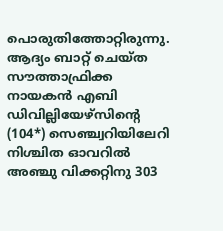പൊരുതിത്തോറ്റിരുന്നു. ആദ്യം ബാറ്റ് ചെയ്ത സൗത്താഫ്രിക്ക നായകന്‍ എബി ഡിവില്ലിയേഴ്‌സിന്റെ (104*) സെഞ്ച്വറിയിലേറി നിശ്ചിത ഓവറില്‍ അഞ്ചു വിക്കറ്റിനു 303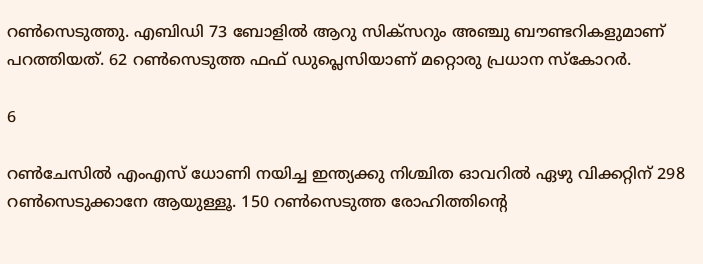റണ്‍സെടുത്തു. എബിഡി 73 ബോളില്‍ ആറു സിക്‌സറും അഞ്ചു ബൗണ്ടറികളുമാണ് പറത്തിയത്. 62 റണ്‍സെടുത്ത ഫഫ് ഡുപ്ലെസിയാണ് മറ്റൊരു പ്രധാന സ്‌കോറര്‍.

6

റണ്‍ചേസില്‍ എംഎസ് ധോണി നയിച്ച ഇന്ത്യക്കു നിശ്ചിത ഓവറില്‍ ഏഴു വിക്കറ്റിന് 298 റണ്‍സെടുക്കാനേ ആയുള്ളൂ. 150 റണ്‍സെടുത്ത രോഹിത്തിന്റെ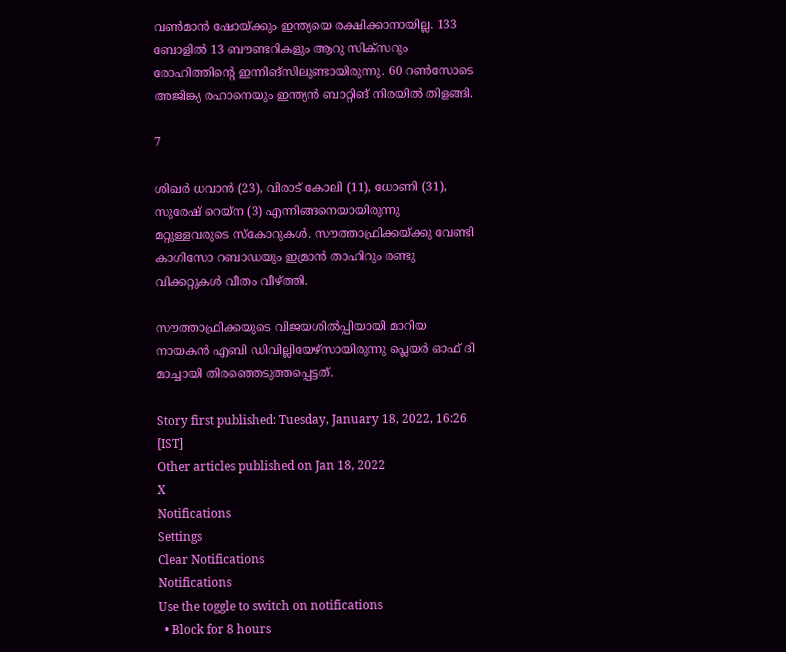വണ്‍മാന്‍ ഷോയ്ക്കും ഇന്ത്യയെ രക്ഷിക്കാനായില്ല. 133 ബോളില്‍ 13 ബൗണ്ടറികളും ആറു സിക്‌സറും രോഹിത്തിന്റെ ഇന്നിങ്‌സിലുണ്ടായിരുന്നു. 60 റണ്‍സോടെ അജിങ്ക്യ രഹാനെയും ഇന്ത്യന്‍ ബാറ്റിങ് നിരയില്‍ തിളങ്ങി.

7

ശിഖര്‍ ധവാന്‍ (23), വിരാട് കോലി (11), ധോണി (31), സുരേഷ് റെയ്‌ന (3) എന്നിങ്ങനെയായിരുന്നു മറ്റുള്ളവരുടെ സ്‌കോറുകള്‍. സൗത്താഫ്രിക്കയ്ക്കു വേണ്ടി കാഗിസോ റബാഡയും ഇമ്രാന്‍ താഹിറും രണ്ടു വിക്കറ്റുകള്‍ വീതം വീഴ്ത്തി.

സൗത്താഫ്രിക്കയുടെ വിജയശില്‍പ്പിയായി മാറിയ നായകന്‍ എബി ഡിവില്ലിയേഴ്‌സായിരുന്നു പ്ലെയര്‍ ഓഫ് ദി മാച്ചായി തിരഞ്ഞെടുത്തപ്പെട്ടത്.

Story first published: Tuesday, January 18, 2022, 16:26 [IST]
Other articles published on Jan 18, 2022
X
Notifications
Settings
Clear Notifications
Notifications
Use the toggle to switch on notifications
  • Block for 8 hours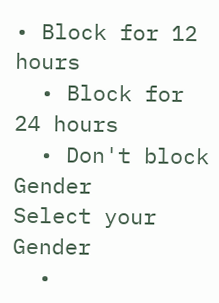• Block for 12 hours
  • Block for 24 hours
  • Don't block
Gender
Select your Gender
  •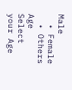Male
  • Female
  • Others
Age
Select your Age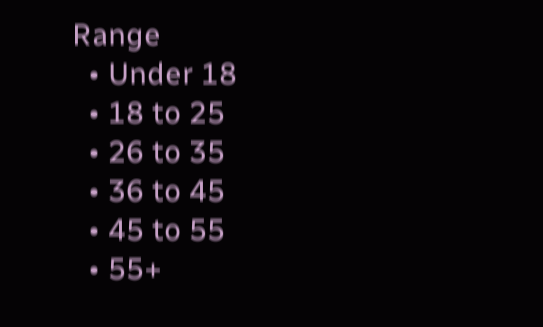Range
  • Under 18
  • 18 to 25
  • 26 to 35
  • 36 to 45
  • 45 to 55
  • 55+